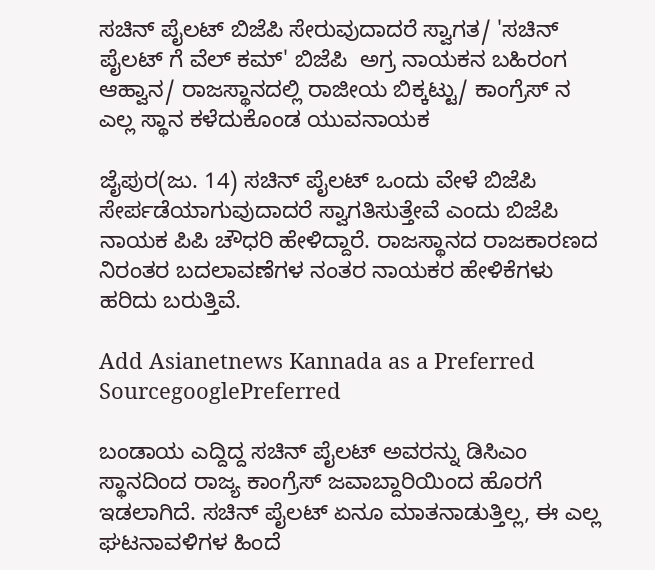ಸಚಿನ್ ಪೈಲಟ್ ಬಿಜೆಪಿ ಸೇರುವುದಾದರೆ ಸ್ವಾಗತ/ 'ಸಚಿನ್ ಪೈಲಟ್ ಗೆ ವೆಲ್‌ ಕಮ್' ಬಿಜೆಪಿ  ಅಗ್ರ ನಾಯಕನ ಬಹಿರಂಗ ಆಹ್ವಾನ/ ರಾಜಸ್ಥಾನದಲ್ಲಿ ರಾಜೀಯ ಬಿಕ್ಕಟ್ಟು/ ಕಾಂಗ್ರೆಸ್ ನ ಎಲ್ಲ ಸ್ಥಾನ ಕಳೆದುಕೊಂಡ ಯುವನಾಯಕ

ಜೈಪುರ(ಜು. 14) ಸಚಿನ್ ಪೈಲಟ್ ಒಂದು ವೇಳೆ ಬಿಜೆಪಿ ಸೇರ್ಪಡೆಯಾಗುವುದಾದರೆ ಸ್ವಾಗತಿಸುತ್ತೇವೆ ಎಂದು ಬಿಜೆಪಿ ನಾಯಕ ಪಿಪಿ ಚೌಧರಿ ಹೇಳಿದ್ದಾರೆ. ರಾಜಸ್ಥಾನದ ರಾಜಕಾರಣದ ನಿರಂತರ ಬದಲಾವಣೆಗಳ ನಂತರ ನಾಯಕರ ಹೇಳಿಕೆಗಳು ಹರಿದು ಬರುತ್ತಿವೆ.

Add Asianetnews Kannada as a Preferred SourcegooglePreferred

ಬಂಡಾಯ ಎದ್ದಿದ್ದ ಸಚಿನ್ ಪೈಲಟ್ ಅವರನ್ನು ಡಿಸಿಎಂ ಸ್ಥಾನದಿಂದ ರಾಜ್ಯ ಕಾಂಗ್ರೆಸ್ ಜವಾಬ್ದಾರಿಯಿಂದ ಹೊರಗೆ ಇಡಲಾಗಿದೆ. ಸಚಿನ್ ಪೈಲಟ್ ಏನೂ ಮಾತನಾಡುತ್ತಿಲ್ಲ, ಈ ಎಲ್ಲ ಘಟನಾವಳಿಗಳ ಹಿಂದೆ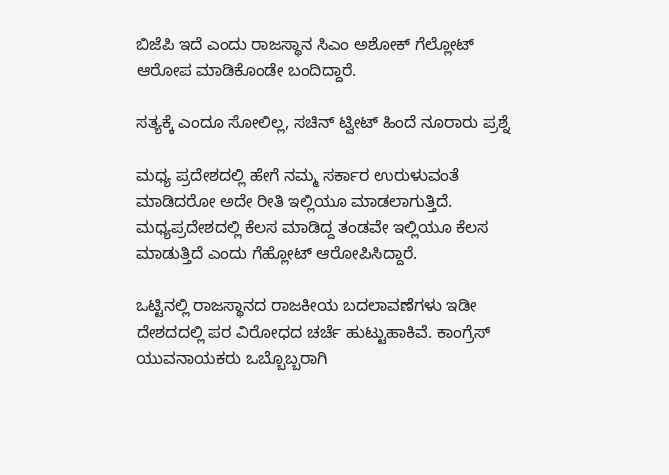ಬಿಜೆಪಿ ಇದೆ ಎಂದು ರಾಜಸ್ಥಾನ ಸಿಎಂ ಅಶೋಕ್ ಗೆಲ್ಲೋಟ್ ಆರೋಪ ಮಾಡಿಕೊಂಡೇ ಬಂದಿದ್ದಾರೆ.

ಸತ್ಯಕ್ಕೆ ಎಂದೂ ಸೋಲಿಲ್ಲ, ಸಚಿನ್ ಟ್ವೀಟ್ ಹಿಂದೆ ನೂರಾರು ಪ್ರಶ್ನೆ

ಮಧ್ಯ ಪ್ರದೇಶದಲ್ಲಿ ಹೇಗೆ ನಮ್ಮ ಸರ್ಕಾರ ಉರುಳುವಂತೆ ಮಾಡಿದರೋ ಅದೇ ರೀತಿ ಇಲ್ಲಿಯೂ ಮಾಡಲಾಗುತ್ತಿದೆ. ಮಧ್ಯಪ್ರದೇಶದಲ್ಲಿ ಕೆಲಸ ಮಾಡಿದ್ದ ತಂಡವೇ ಇಲ್ಲಿಯೂ ಕೆಲಸ ಮಾಡುತ್ತಿದೆ ಎಂದು ಗೆಹ್ಲೋಟ್ ಆರೋಪಿಸಿದ್ದಾರೆ.

ಒಟ್ಟಿನಲ್ಲಿ ರಾಜಸ್ಥಾನದ ರಾಜಕೀಯ ಬದಲಾವಣೆಗಳು ಇಡೀ ದೇಶದದಲ್ಲಿ ಪರ ವಿರೋಧದ ಚರ್ಚೆ ಹುಟ್ಟುಹಾಕಿವೆ. ಕಾಂಗ್ರೆಸ್ ಯುವನಾಯಕರು ಒಬ್ಬೊಬ್ಬರಾಗಿ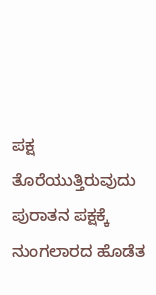ಪಕ್ಷ ತೊರೆಯುತ್ತಿರುವುದು ಪುರಾತನ ಪಕ್ಷಕ್ಕೆ ನುಂಗಲಾರದ ಹೊಡೆತ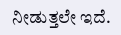ನೀಡುತ್ತಲೇ ಇದೆ.